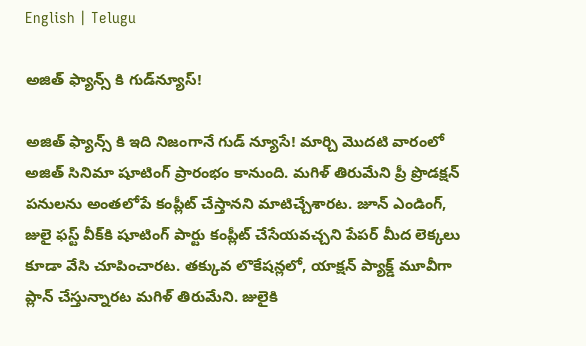English | Telugu

అజిత్ ఫ్యాన్స్ కి గుడ్‌న్యూస్‌!

అజిత్ ఫ్యాన్స్ కి ఇది నిజంగానే గుడ్ న్యూసే! మార్చి మొద‌టి వారంలో అజిత్ సినిమా షూటింగ్ ప్రారంభం కానుంది. మ‌గిళ్ తిరుమేని ప్రీ ప్రొడ‌క్ష‌న్ ప‌నుల‌ను అంత‌లోపే కంప్లీట్ చేస్తాన‌ని మాటిచ్చేశార‌ట‌. జూన్ ఎండింగ్‌, జులై ఫ‌స్ట్ వీక్‌కి షూటింగ్ పార్టు కంప్లీట్ చేసేయ‌వ‌చ్చ‌ని పేప‌ర్ మీద లెక్క‌లు కూడా వేసి చూపించార‌ట‌. త‌క్కువ లొకేష‌న్ల‌లో, యాక్ష‌న్ ప్యాక్డ్ మూవీగా ప్లాన్ చేస్తున్నార‌ట మ‌గిళ్ తిరుమేని. జులైకి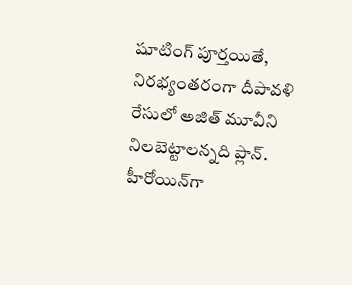షూటింగ్ పూర్త‌యితే, నిర‌భ్యంత‌రంగా దీపావ‌ళి రేసులో అజిత్ మూవీని నిల‌బెట్టాల‌న్న‌ది ప్లాన్‌. హీరోయిన్‌గా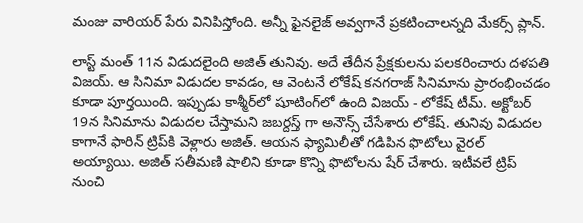మంజు వారియ‌ర్ పేరు వినిపిస్తోంది. అన్నీ ఫైన‌లైజ్ అవ్వ‌గానే ప్ర‌క‌టించాల‌న్న‌ది మేక‌ర్స్ ప్లాన్‌.

లాస్ట్ మంత్ 11న విడుద‌లైంది అజిత్ తునివు. అదే తేదీన ప్రేక్ష‌కుల‌ను పల‌క‌రించారు ద‌ళ‌ప‌తి విజ‌య్‌. ఆ సినిమా విడుద‌ల కావ‌డం, ఆ వెంట‌నే లోకేష్ క‌న‌గరాజ్ సినిమాను ప్రారంభించ‌డం కూడా పూర్త‌యింది. ఇప్పుడు కాశ్మీర్‌లో షూటింగ్‌లో ఉంది విజ‌య్ - లోకేష్ టీమ్‌. అక్టోబ‌ర్ 19న సినిమాను విడుద‌ల చేస్తామ‌ని జ‌బ‌ర్ద‌స్త్ గా అనౌన్స్ చేసేశారు లోకేష్‌. తునివు విడుద‌ల కాగానే ఫారిన్ ట్రిప్‌కి వెళ్లారు అజిత్‌. ఆయ‌న ఫ్యామిలీతో గ‌డిపిన ఫొటోలు వైర‌ల్ అయ్యాయి. అజిత్ స‌తీమ‌ణి షాలిని కూడా కొన్ని ఫొటోల‌ను షేర్ చేశారు. ఇటీవ‌లే ట్రిప్ నుంచి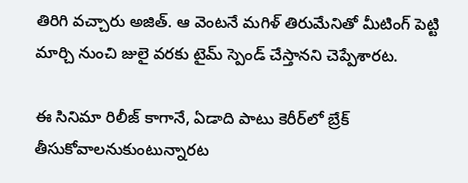తిరిగి వ‌చ్చారు అజిత్‌. ఆ వెంటనే మ‌గిళ్ తిరుమేనితో మీటింగ్ పెట్టి మార్చి నుంచి జులై వ‌ర‌కు టైమ్ స్పెండ్ చేస్తాన‌ని చెప్పేశార‌ట‌.

ఈ సినిమా రిలీజ్ కాగానే, ఏడాది పాటు కెరీర్‌లో బ్రేక్ తీసుకోవాల‌నుకుంటున్నార‌ట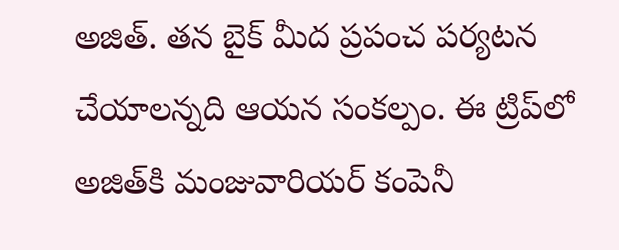అజిత్‌. త‌న బైక్ మీద ప్ర‌పంచ ప‌ర్య‌ట‌న చేయాల‌న్న‌ది ఆయ‌న సంక‌ల్పం. ఈ ట్రిప్‌లో అజిత్‌కి మంజువారియర్ కంపెనీ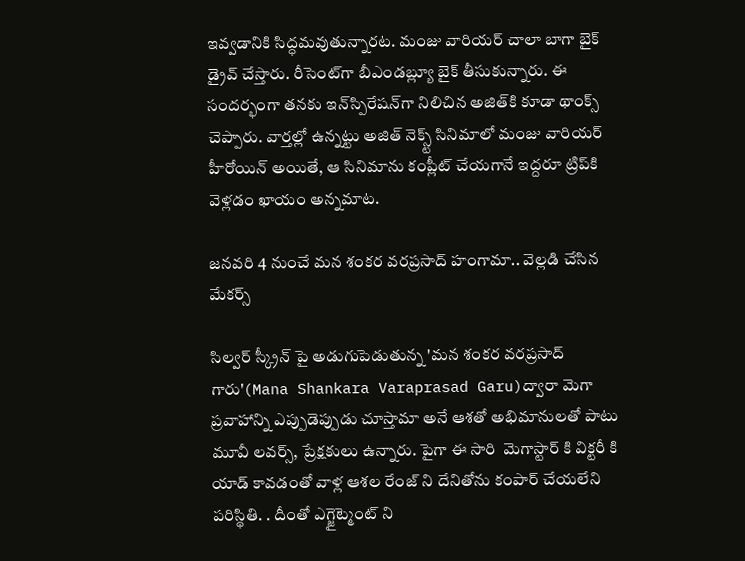ఇవ్వ‌డానికి సిద్ధ‌మ‌వుతున్నార‌ట‌. మంజు వారియ‌ర్ చాలా బాగా బైక్ డ్రైవ్ చేస్తారు. రీసెంట్‌గా బీఎండ‌బ్ల్యూ బైక్ తీసుకున్నారు. ఈ సంద‌ర్భంగా త‌న‌కు ఇన్‌స్పిరేష‌న్‌గా నిలిచిన అజిత్‌కి కూడా థాంక్స్ చెప్పారు. వార్త‌ల్లో ఉన్న‌ట్టు అజిత్ నెక్స్ట్ సినిమాలో మంజు వారియ‌ర్ హీరోయిన్ అయితే, ఆ సినిమాను కంప్లీట్ చేయ‌గానే ఇద్ద‌రూ ట్రిప్‌కి వెళ్ల‌డం ఖాయం అన్న‌మాట‌.

జనవరి 4 నుంచే మన శంకర వరప్రసాద్ హంగామా.. వెల్లడి చేసిన మేకర్స్

సిల్వర్ స్క్రీన్ పై అడుగుపెడుతున్న 'మన శంకర వరప్రసాద్ గారు'(Mana Shankara Varaprasad Garu)ద్వారా మెగా ప్రవాహాన్ని ఎప్పుడెప్పుడు చూస్తామా అనే ఆశతో అభిమానులతో పాటు మూవీ లవర్స్, ప్రేక్షకులు ఉన్నారు. పైగా ఈ సారి  మెగాస్టార్ కి విక్టరీ కి యాడ్ కావడంతో వాళ్ల ఆశల రేంజ్ ని దేనితోను కంపార్ చేయలేని పరిస్థితి. . దీంతో ఎగ్జైట్మెంట్ ని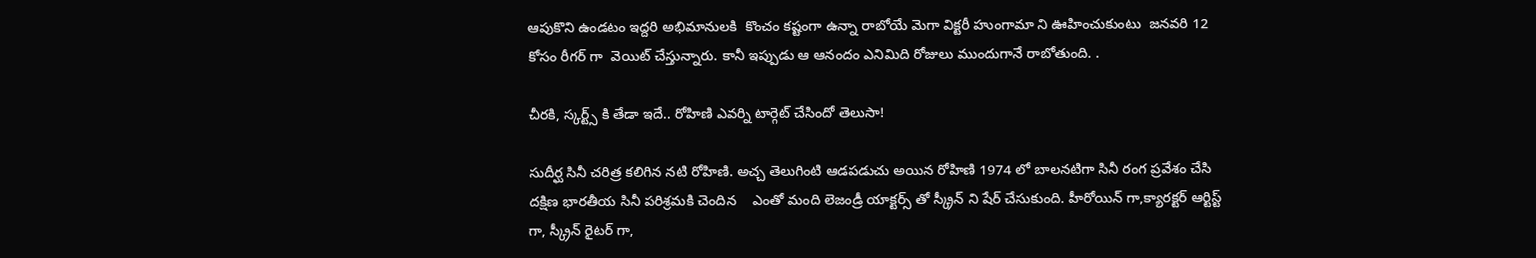ఆపుకొని ఉండటం ఇద్దరి అభిమానులకి  కొంచం కష్టంగా ఉన్నా రాబోయే మెగా విక్టరీ హుంగామా ని ఊహించుకుంటు  జనవరి 12 కోసం రీగర్ గా  వెయిట్ చేస్తున్నారు. కానీ ఇప్పుడు ఆ ఆనందం ఎనిమిది రోజులు ముందుగానే రాబోతుంది. .

చీరకి, స్కర్ట్స్ కి తేడా ఇదే.. రోహిణి ఎవర్ని టార్గెట్ చేసిందో తెలుసా!

సుదీర్ఘ సినీ చరిత్ర కలిగిన నటి రోహిణి. అచ్చ తెలుగింటి ఆడపడుచు అయిన రోహిణి 1974 లో బాలనటిగా సినీ రంగ ప్రవేశం చేసి దక్షిణ భారతీయ సినీ పరిశ్రమకి చెందిన    ఎంతో మంది లెజండ్రీ యాక్టర్స్ తో స్క్రీన్ ని షేర్ చేసుకుంది. హీరోయిన్ గా,క్యారక్టర్ ఆర్టిస్ట్ గా, స్క్రీన్ రైటర్ గా,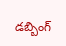డబ్బింగ్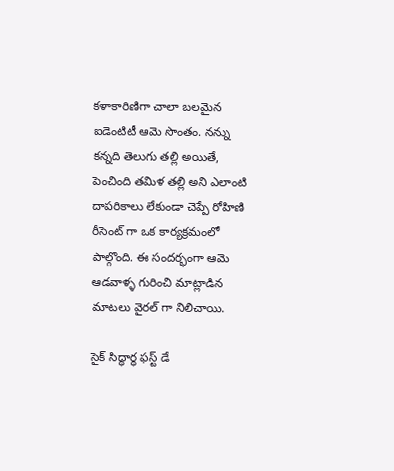కళాకారిణిగా చాలా బలమైన ఐడెంటిటీ ఆమె సొంతం. నన్ను కన్నది తెలుగు తల్లి అయితే, పెంచింది తమిళ తల్లి అని ఎలాంటి దాపరికాలు లేకుండా చెప్పే రోహిణి రీసెంట్ గా ఒక కార్యక్రమంలో పాల్గొంది. ఈ సందర్భంగా ఆమె ఆడవాళ్ళ గురించి మాట్లాడిన మాటలు వైరల్ గా నిలిచాయి.

సైక్ సిద్ధార్ధ ఫస్ట్ డే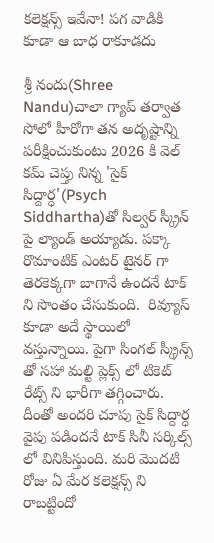కలెక్షన్స్ ఇవేనా! పగ వాడికి కూడా ఆ బాధ రాకూడదు

శ్రీ నందు(Shree Nandu)చాలా గ్యాప్ తర్వాత సోలో హీరోగా తన అదృష్టాన్ని పరీక్షించుకుంటు 2026 కి వెల్ కమ్ చెప్తు నిన్న 'సైక్ సిద్దార్ధ'(Psych Siddhartha)తో సిల్వర్ స్క్రీన్ పై ల్యాండ్ అయ్యాడు. పక్కా రొమాంటిక్ ఎంటర్ టైనర్ గా తెరకెక్కగా బాగానే ఉందనే టాక్ ని సొంతం చేసుకుంది.  రివ్యూస్ కూడా అదే స్థాయిలో వస్తున్నాయి. పైగా సింగల్ స్క్రీన్స్ తో సహా మల్టి ప్లెక్స్ లో టికెట్ రేట్స్ ని భారీగా తగ్గించారు. దీంతో అందరి చూపు సైక్ సిద్దార్ధ వైపు పడిందనే టాక్ సినీ సర్కిల్స్ లో వినిపిస్తుంది. మరి మొదటి రోజు ఏ మేర కలెక్షన్స్ ని రాబట్టిందో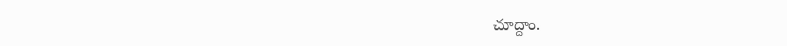చూద్దాం.